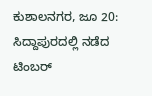ಕುಶಾಲನಗರ, ಜೂ 20: ಸಿದ್ದಾಪುರದಲ್ಲಿ ನಡೆದ ಟಿಂಬರ್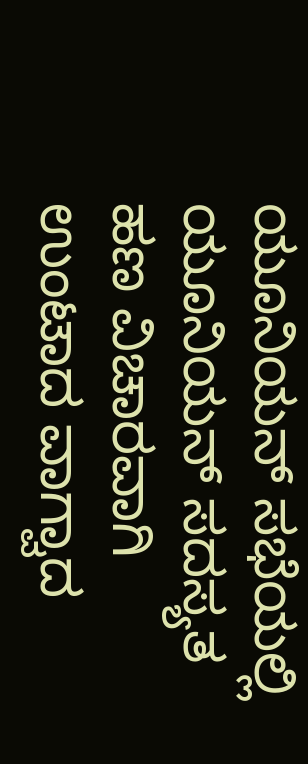ಯೂನಿಯನ್ ಸಭೆಯಲ್ಲಿ ಯೂನಿಯನ್ ಸದಸ್ಯತ ಹಣ ವಿಚಾರವಾಗಿ ಉಂಟಾದ ವಾಗ್ವಾದ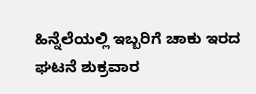ಹಿನ್ನೆಲೆಯಲ್ಲಿ ಇಬ್ಬರಿಗೆ ಚಾಕು ಇರದ ಘಟನೆ ಶುಕ್ರವಾರ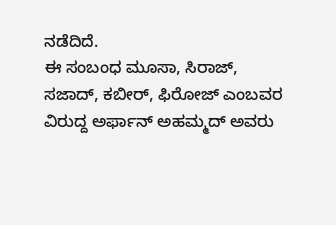ನಡೆದಿದೆ.
ಈ ಸಂಬಂಧ ಮೂಸಾ, ಸಿರಾಜ್, ಸಜಾದ್, ಕಬೀರ್, ಫಿರೋಜ್ ಎಂಬವರ ವಿರುದ್ದ ಅರ್ಫಾನ್ ಅಹಮ್ಮದ್ ಅವರು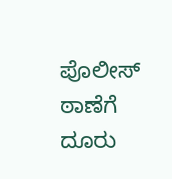ಪೊಲೀಸ್ ಠಾಣೆಗೆ ದೂರು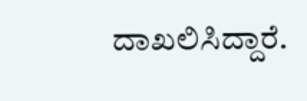ದಾಖಲಿಸಿದ್ದಾರೆ.